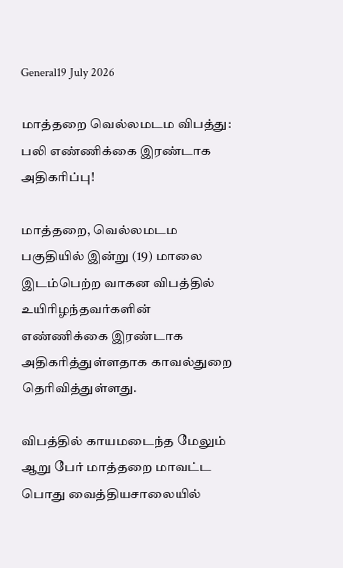General19 July 2026

மாத்தறை வெல்லமடம விபத்து: பலி எண்ணிக்கை இரண்டாக அதிகரிப்பு!

மாத்தறை, வெல்லமடம பகுதியில் இன்று (19) மாலை இடம்பெற்ற வாகன விபத்தில் உயிரிழந்தவர்களின் எண்ணிக்கை இரண்டாக அதிகரித்துள்ளதாக காவல்துறை தெரிவித்துள்ளது.

விபத்தில் காயமடைந்த மேலும் ஆறு பேர் மாத்தறை மாவட்ட பொது வைத்தியசாலையில்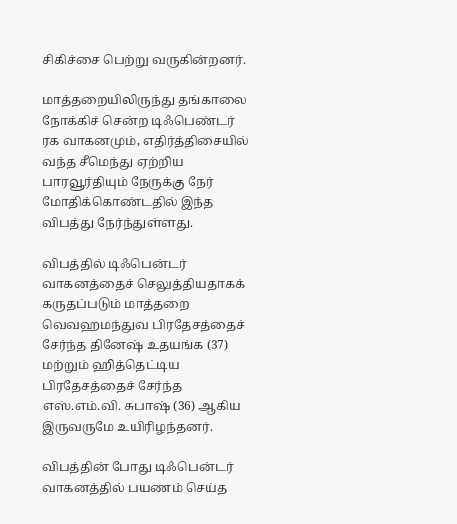சிகிச்சை பெற்று வருகின்றனர்.

மாத்தறையிலிருந்து தங்காலை நோக்கிச் சென்ற டிஃபெண்டர் ரக வாகனமும், எதிர்த்திசையில் வந்த சீமெந்து ஏற்றிய பாரவூர்தியும் நேருக்கு நேர் மோதிக்கொண்டதில் இந்த விபத்து நேர்ந்துள்ளது.

விபத்தில் டிஃபென்டர் வாகனத்தைச் செலுத்தியதாகக் கருதப்படும் மாத்தறை வெவஹமந்துவ பிரதேசத்தைச் சேர்ந்த தினேஷ் உதயங்க (37) மற்றும் ஹித்தெட்டிய பிரதேசத்தைச் சேர்ந்த எஸ்.எம்.வி. சுபாஷ் (36) ஆகிய இருவருமே உயிரிழந்தனர்.

விபத்தின் போது டிஃபென்டர் வாகனத்தில் பயணம் செய்த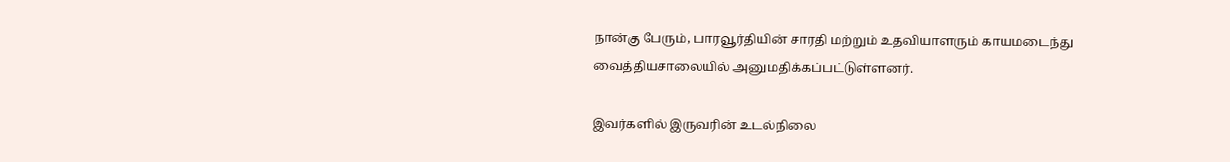நான்கு பேரும், பாரவூர்தியின் சாரதி மற்றும் உதவியாளரும் காயமடைந்து வைத்தியசாலையில் அனுமதிக்கப்பட்டுள்ளனர்.

இவர்களில் இருவரின் உடல்நிலை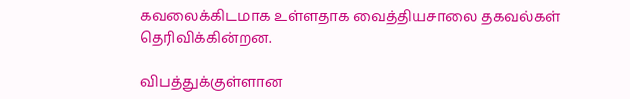கவலைக்கிடமாக உள்ளதாக வைத்தியசாலை தகவல்கள் தெரிவிக்கின்றன.

விபத்துக்குள்ளான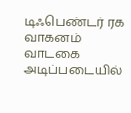டிஃபெண்டர் ரக வாகனம் வாடகை அடிப்படையில்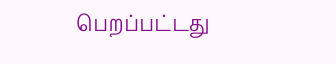பெறப்பட்டது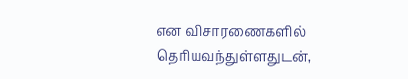என விசாரணைகளில் தெரியவந்துள்ளதுடன்,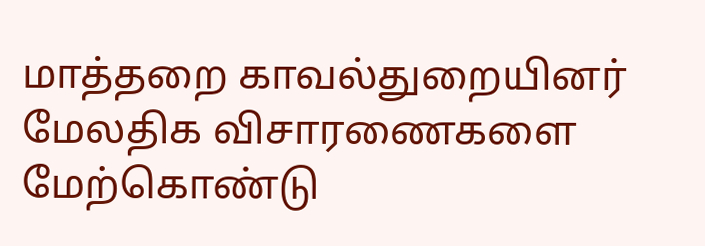மாத்தறை காவல்துறையினர் மேலதிக விசாரணைகளை மேற்கொண்டு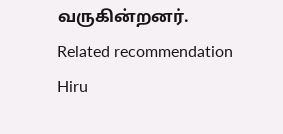வருகின்றனர்.
Related recommendation
Hiru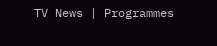TV News | Programmes